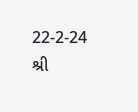22-2-24
શ્રી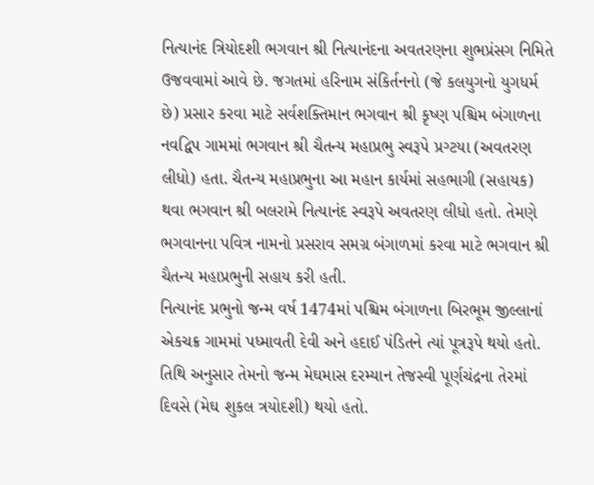નિત્યાનંદ ત્રિયોદશી ભગવાન શ્રી નિત્યાનંદના અવતરણના શુભપ્રંસગ નિમિતે ઉજવવામાં આવે છે. જગતમાં હરિનામ સંકિર્તનનો (જે કલયુગનો યુગધર્મ છે) પ્રસાર કરવા માટે સર્વશક્તિમાન ભગવાન શ્રી કૃષ્ણ પશ્ચિમ બંગાળના નવદ્વિપ ગામમાં ભગવાન શ્રી ચૈતન્ય મહાપ્રભુ સ્વરૂપે પ્રગ્ટયા (અવતરણ લીધો) હતા. ચૈતન્ય મહાપ્રભુના આ મહાન કાર્યમાં સહભાગી (સહાયક) થવા ભગવાન શ્રી બલરામે નિત્યાનંદ સ્વરૂપે અવતરણ લીધો હતો. તેમણે ભગવાનના પવિત્ર નામનો પ્રસરાવ સમગ્ર બંગાળમાં કરવા માટે ભગવાન શ્રી ચૈતન્ય મહાપ્રભુની સહાય કરી હતી.
નિત્યાનંદ પ્રભુનો જન્મ વર્ષ 1474માં પશ્ચિમ બંગાળના બિરભૂમ જીલ્લાનાં એકચક્ર ગામમાં પધ્માવતી દેવી અને હદાઈ પંડિતને ત્યાં પૂત્રરૂપે થયો હતો. તિથિ અનુસાર તેમનો જન્મ મેઘમાસ દરમ્યાન તેજસ્વી પૂર્ણચંદ્રના તેરમાં દિવસે (મેઘ શુકલ ત્રયોદશી) થયો હતો.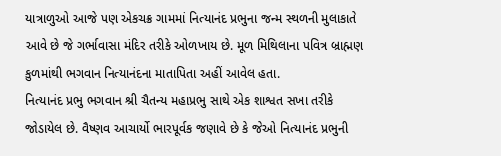યાત્રાળુઓ આજે પણ એકચક્ર ગામમાં નિત્યાનંદ પ્રભુના જન્મ સ્થળની મુલાકાતે આવે છે જે ગર્ભાવાસા મંદિર તરીકે ઓળખાય છે. મૂળ મિથિલાના પવિત્ર બ્રાહ્મણ કુળમાંથી ભગવાન નિત્યાનંદના માતાપિતા અહીં આવેલ હતા.
નિત્યાનંદ પ્રભુ ભગવાન શ્રી ચૈતન્ય મહાપ્રભુ સાથે એક શાશ્વત સખા તરીકે જોડાયેલ છે. વૈષ્ણવ આચાર્યો ભારપૂર્વક જણાવે છે કે જેઓ નિત્યાનંદ પ્રભુની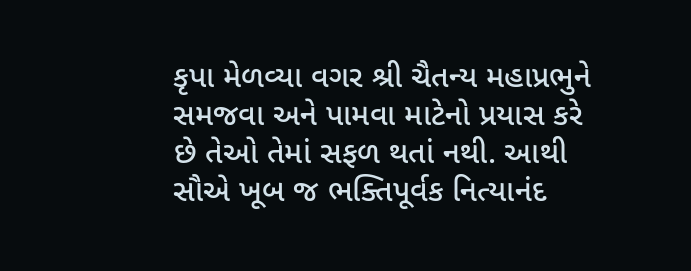કૃપા મેળવ્યા વગર શ્રી ચૈતન્ય મહાપ્રભુને સમજવા અને પામવા માટેનો પ્રયાસ કરે છે તેઓ તેમાં સફળ થતાં નથી. આથી સૌએ ખૂબ જ ભક્તિપૂર્વક નિત્યાનંદ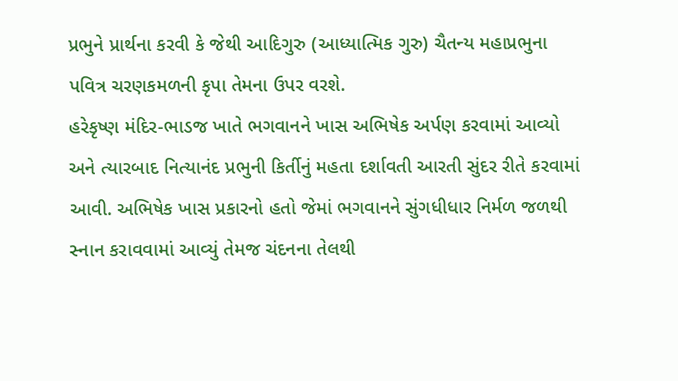પ્રભુને પ્રાર્થના કરવી કે જેથી આદિગુરુ (આધ્યાત્મિક ગુરુ) ચૈતન્ય મહાપ્રભુના પવિત્ર ચરણકમળની કૃપા તેમના ઉપર વરશે.
હરેકૃષ્ણ મંદિર-ભાડજ ખાતે ભગવાનને ખાસ અભિષેક અર્પણ કરવામાં આવ્યો અને ત્યારબાદ નિત્યાનંદ પ્રભુની કિર્તીનું મહતા દર્શાવતી આરતી સુંદર રીતે કરવામાં આવી. અભિષેક ખાસ પ્રકારનો હતો જેમાં ભગવાનને સુંગધીધાર નિર્મળ જળથી સ્નાન કરાવવામાં આવ્યું તેમજ ચંદનના તેલથી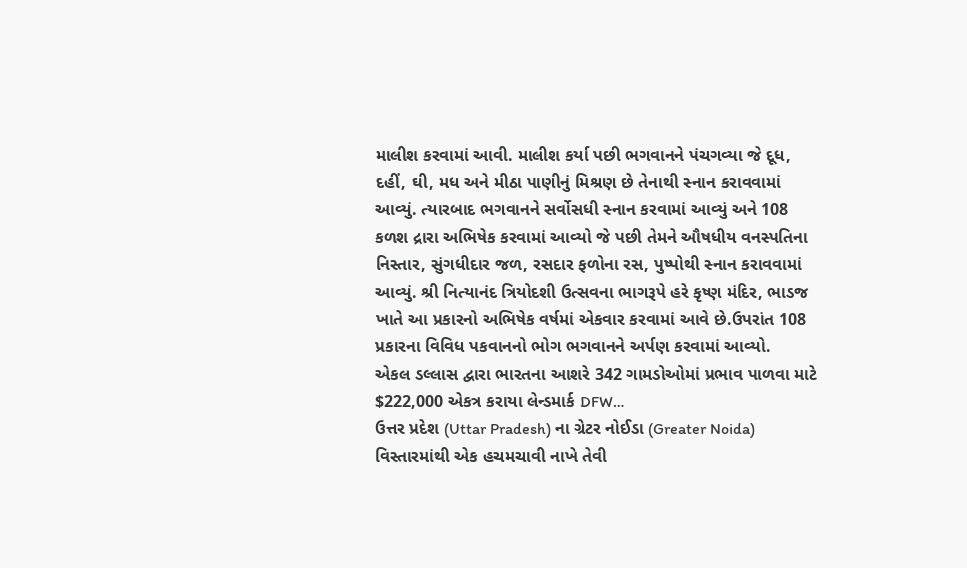માલીશ કરવામાં આવી. માલીશ કર્યા પછી ભગવાનને પંચગવ્યા જે દૂધ, દહીં, ઘી, મધ અને મીઠા પાણીનું મિશ્રણ છે તેનાથી સ્નાન કરાવવામાં આવ્યું. ત્યારબાદ ભગવાનને સર્વોસધી સ્નાન કરવામાં આવ્યું અને 108 કળશ દ્રારા અભિષેક કરવામાં આવ્યો જે પછી તેમને ઔષધીય વનસ્પતિના નિસ્તાર, સુંગધીદાર જળ, રસદાર ફળોના રસ, પુષ્પોથી સ્નાન કરાવવામાં આવ્યું. શ્રી નિત્યાનંદ ત્રિયોદશી ઉત્સવના ભાગરૂપે હરે કૃષ્ણ મંદિર, ભાડજ ખાતે આ પ્રકારનો અભિષેક વર્ષમાં એકવાર કરવામાં આવે છે.ઉપરાંત 108 પ્રકારના વિવિધ પકવાનનો ભોગ ભગવાનને અર્પણ કરવામાં આવ્યો.
એકલ ડલ્લાસ દ્વારા ભારતના આશરે 342 ગામડોઓમાં પ્રભાવ પાળવા માટે $222,000 એકત્ર કરાયા લેન્ડમાર્ક DFW…
ઉત્તર પ્રદેશ (Uttar Pradesh) ના ગ્રેટર નોઈડા (Greater Noida) વિસ્તારમાંથી એક હચમચાવી નાખે તેવી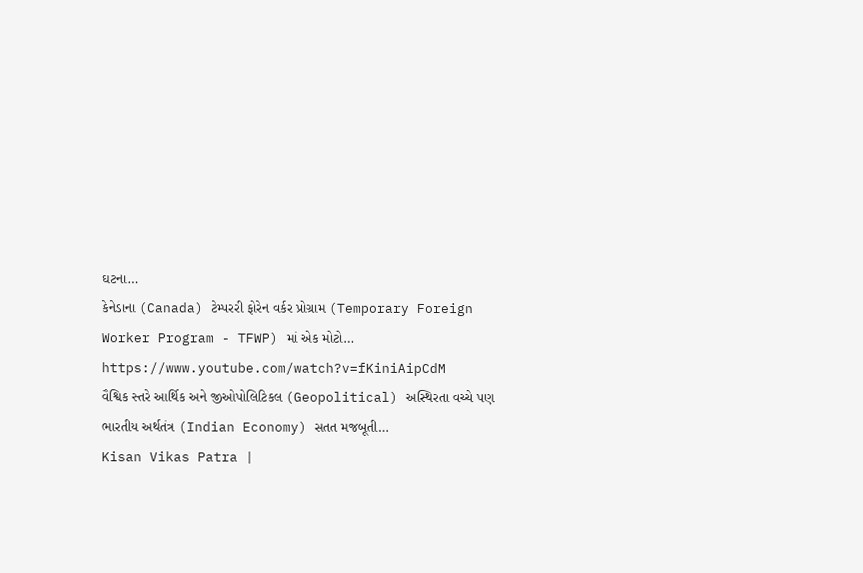ઘટના…
કેનેડાના (Canada) ટેમ્પરરી ફોરેન વર્કર પ્રોગ્રામ (Temporary Foreign Worker Program - TFWP) માં એક મોટો…
https://www.youtube.com/watch?v=fKiniAipCdM
વૈશ્વિક સ્તરે આર્થિક અને જીઓપોલિટિકલ (Geopolitical) અસ્થિરતા વચ્ચે પણ ભારતીય અર્થતંત્ર (Indian Economy) સતત મજબૂતી…
Kisan Vikas Patra |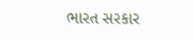ભારત સરકાર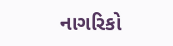નાગરિકો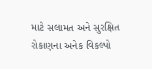માટે સલામત અને સુરક્ષિત રોકાણના અનેક વિકલ્પો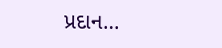પ્રદાન…